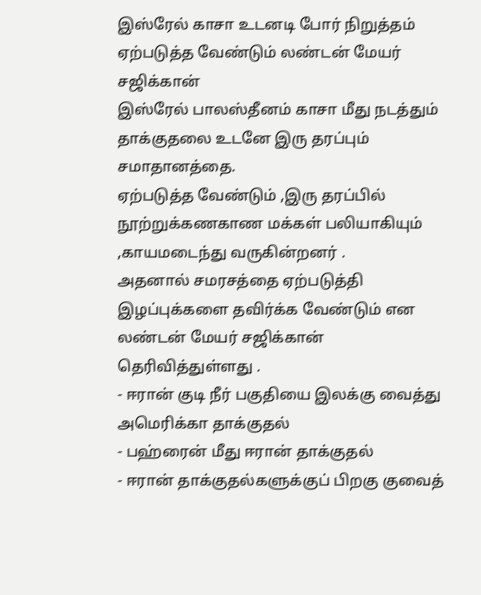இஸ்ரேல் காசா உடனடி போர் நிறுத்தம் ஏற்படுத்த வேண்டும் லண்டன் மேயர் சஜிக்கான்
இஸ்ரேல் பாலஸ்தீனம் காசா மீது நடத்தும் தாக்குதலை உடனே இரு தரப்பும் சமாதானத்தை.
ஏற்படுத்த வேண்டும் ,இரு தரப்பில் நூற்றுக்கணகாண மக்கள் பலியாகியும் ,காயமடைந்து வருகின்றனர் .
அதனால் சமரசத்தை ஏற்படுத்தி இழப்புக்களை தவிர்க்க வேண்டும் என லண்டன் மேயர் சஜிக்கான்
தெரிவித்துள்ளது .
- ஈரான் குடி நீர் பகுதியை இலக்கு வைத்து அமெரிக்கா தாக்குதல்
- பஹ்ரைன் மீது ஈரான் தாக்குதல்
- ஈரான் தாக்குதல்களுக்குப் பிறகு குவைத்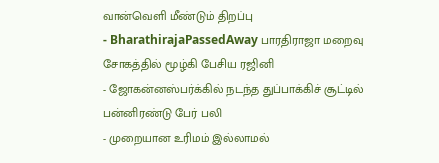வான்வெளி மீண்டும் திறப்பு
- BharathirajaPassedAway பாரதிராஜா மறைவு சோகத்தில் மூழ்கி பேசிய ரஜினி
- ஜோகன்னஸ்பர்க்கில் நடந்த துப்பாக்கிச் சூட்டில் பன்னிரண்டு பேர் பலி
- முறையான உரிமம் இல்லாமல்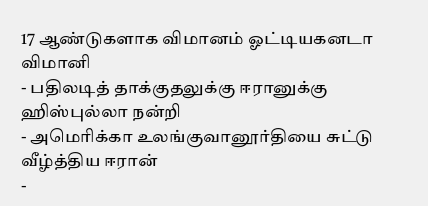17 ஆண்டுகளாக விமானம் ஓட்டியகனடா விமானி
- பதிலடித் தாக்குதலுக்கு ஈரானுக்கு ஹிஸ்புல்லா நன்றி
- அமெரிக்கா உலங்குவானூர்தியை சுட்டு வீழ்த்திய ஈரான்
-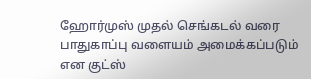ஹோர்முஸ் முதல் செங்கடல் வரை பாதுகாப்பு வளையம் அமைக்கப்படும் என குட்ஸ்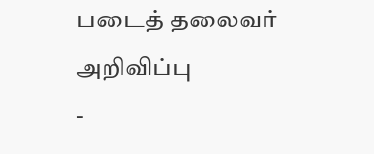படைத் தலைவர் அறிவிப்பு
-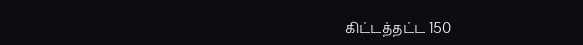கிட்டத்தட்ட 150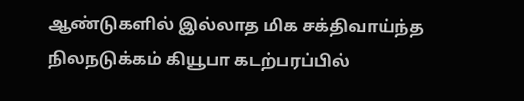ஆண்டுகளில் இல்லாத மிக சக்திவாய்ந்த நிலநடுக்கம் கியூபா கடற்பரப்பில்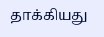தாக்கியது